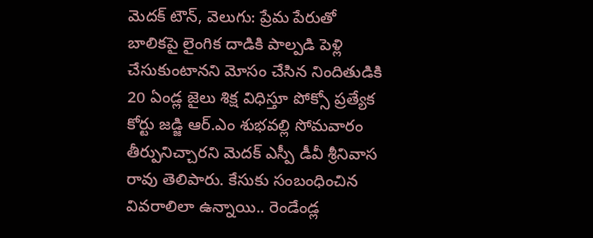మెదక్ టౌన్, వెలుగు: ప్రేమ పేరుతో బాలికపై లైంగిక దాడికి పాల్పడి పెళ్లి చేసుకుంటానని మోసం చేసిన నిందితుడికి 20 ఏండ్ల జైలు శిక్ష విధిస్తూ పోక్సో ప్రత్యేక కోర్టు జడ్జి ఆర్.ఎం శుభవల్లి సోమవారం తీర్పునిచ్చారని మెదక్ ఎస్పీ డీవీ శ్రీనివాస రావు తెలిపారు. కేసుకు సంబంధించిన వివరాలిలా ఉన్నాయి.. రెండేండ్ల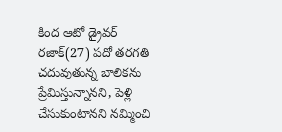కింద ఆటో డ్రైవర్ రజాక్(27) పదో తరగతి చదువుతున్న బాలికను ప్రేమిస్తున్నానని, పెళ్లి చేసుకుంటానని నమ్మించి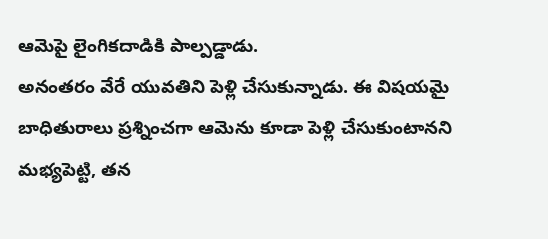ఆమెపై లైంగికదాడికి పాల్పడ్డాడు.
అనంతరం వేరే యువతిని పెళ్లి చేసుకున్నాడు. ఈ విషయమై బాధితురాలు ప్రశ్నించగా ఆమెను కూడా పెళ్లి చేసుకుంటానని మభ్యపెట్టి, తన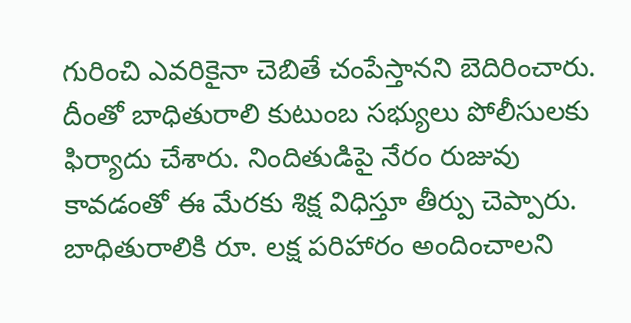గురించి ఎవరికైనా చెబితే చంపేస్తానని బెదిరించారు. దీంతో బాధితురాలి కుటుంబ సభ్యులు పోలీసులకు ఫిర్యాదు చేశారు. నిందితుడిపై నేరం రుజువు కావడంతో ఈ మేరకు శిక్ష విధిస్తూ తీర్పు చెప్పారు. బాధితురాలికి రూ. లక్ష పరిహారం అందించాలని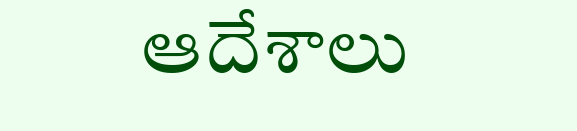ఆదేశాలు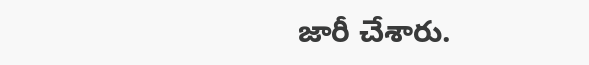జారీ చేశారు.